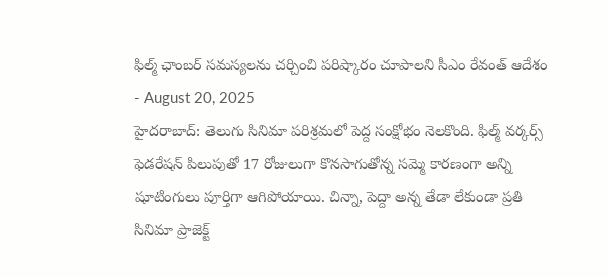ఫిల్మ్ ఛాంబర్ సమస్యలను చర్చించి పరిష్కారం చూపాలని సీఎం రేవంత్ ఆదేశం
- August 20, 2025
హైదరాబాద్: తెలుగు సినిమా పరిశ్రమలో పెద్ద సంక్షోభం నెలకొంది. ఫిల్మ్ వర్కర్స్ ఫెడరేషన్ పిలుపుతో 17 రోజులుగా కొనసాగుతోన్న సమ్మె కారణంగా అన్ని షూటింగులు పూర్తిగా ఆగిపోయాయి. చిన్నా, పెద్దా అన్న తేడా లేకుండా ప్రతి సినిమా ప్రాజెక్ట్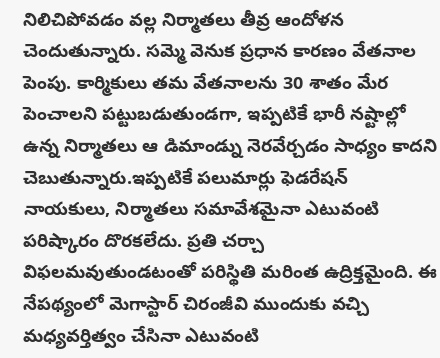నిలిచిపోవడం వల్ల నిర్మాతలు తీవ్ర ఆందోళన చెందుతున్నారు. సమ్మె వెనుక ప్రధాన కారణం వేతనాల పెంపు. కార్మికులు తమ వేతనాలను 30 శాతం మేర పెంచాలని పట్టుబడుతుండగా, ఇప్పటికే భారీ నష్టాల్లో ఉన్న నిర్మాతలు ఆ డిమాండ్ను నెరవేర్చడం సాధ్యం కాదని చెబుతున్నారు.ఇప్పటికే పలుమార్లు ఫెడరేషన్ నాయకులు, నిర్మాతలు సమావేశమైనా ఎటువంటి పరిష్కారం దొరకలేదు. ప్రతి చర్చా విఫలమవుతుండటంతో పరిస్థితి మరింత ఉద్రిక్తమైంది. ఈ నేపథ్యంలో మెగాస్టార్ చిరంజీవి ముందుకు వచ్చి మధ్యవర్తిత్వం చేసినా ఎటువంటి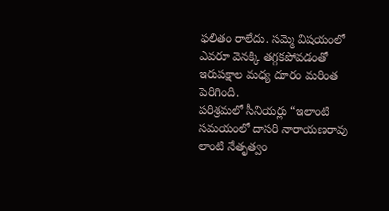ఫలితం రాలేదు. సమ్మె విషయంలో ఎవరూ వెనక్కి తగ్గకపోవడంతో ఇరుపక్షాల మధ్య దూరం మరింత పెరిగింది.
పరిశ్రమలో సీనియర్లు “ఇలాంటి సమయంలో దాసరి నారాయణరావు లాంటి నేతృత్వం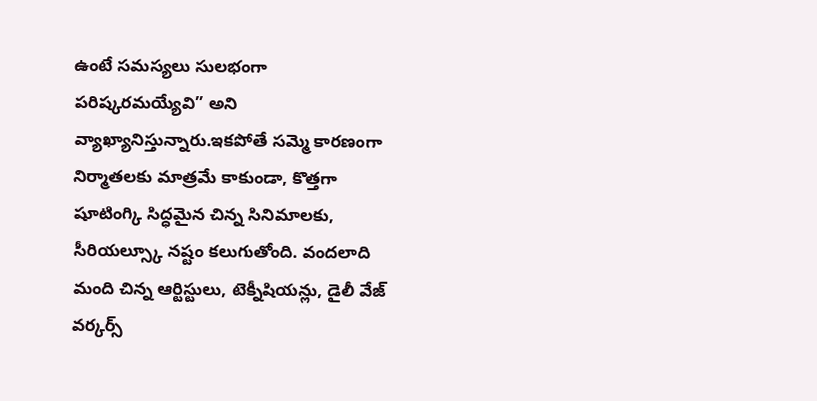ఉంటే సమస్యలు సులభంగా పరిష్కరమయ్యేవి” అని వ్యాఖ్యానిస్తున్నారు.ఇకపోతే సమ్మె కారణంగా నిర్మాతలకు మాత్రమే కాకుండా, కొత్తగా షూటింగ్కి సిద్ధమైన చిన్న సినిమాలకు, సీరియల్స్కూ నష్టం కలుగుతోంది. వందలాది మంది చిన్న ఆర్టిస్టులు, టెక్నీషియన్లు, డైలీ వేజ్ వర్కర్స్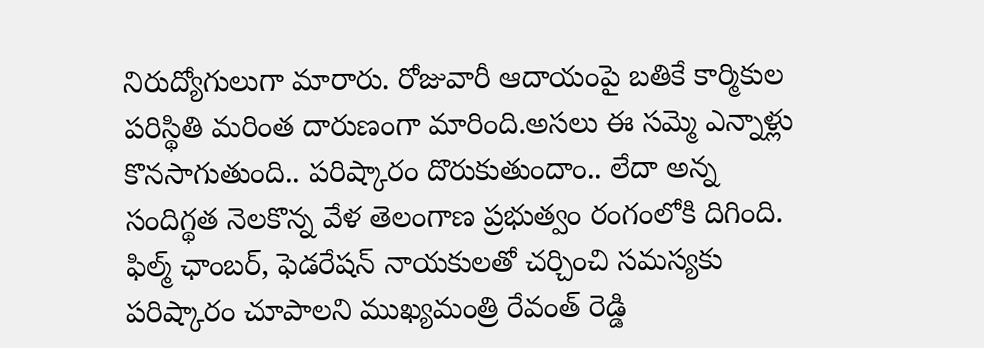నిరుద్యోగులుగా మారారు. రోజువారీ ఆదాయంపై బతికే కార్మికుల పరిస్థితి మరింత దారుణంగా మారింది.అసలు ఈ సమ్మె ఎన్నాళ్లు కొనసాగుతుంది.. పరిష్కారం దొరుకుతుందాం.. లేదా అన్న సందిగ్థత నెలకొన్న వేళ తెలంగాణ ప్రభుత్వం రంగంలోకి దిగింది. ఫిల్మ్ ఛాంబర్, ఫెడరేషన్ నాయకులతో చర్చించి సమస్యకు పరిష్కారం చూపాలని ముఖ్యమంత్రి రేవంత్ రెడ్డి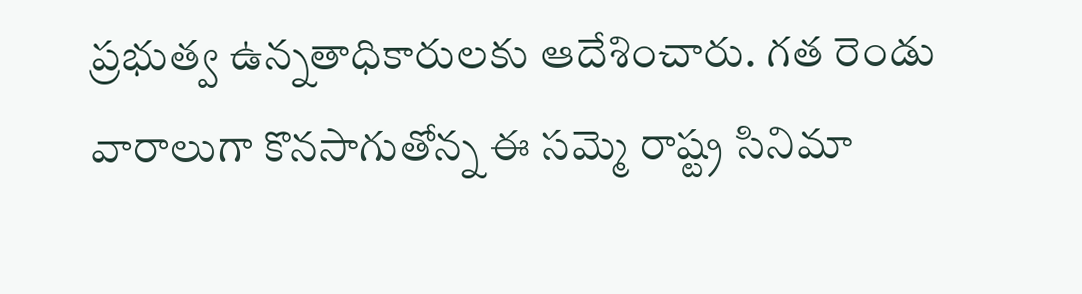ప్రభుత్వ ఉన్నతాధికారులకు ఆదేశించారు. గత రెండు వారాలుగా కొనసాగుతోన్న ఈ సమ్మె రాష్ట్ర సినిమా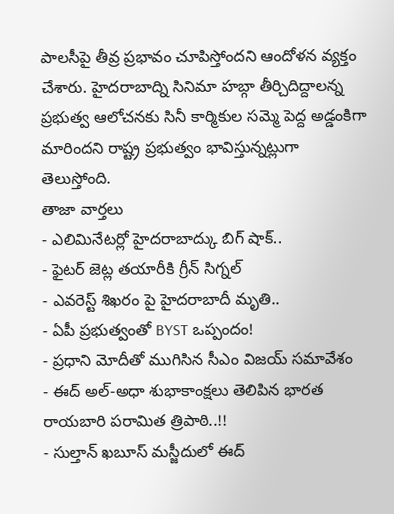పాలసీపై తీవ్ర ప్రభావం చూపిస్తోందని ఆందోళన వ్యక్తం చేశారు. హైదరాబాద్ని సినిమా హబ్గా తీర్చిదిద్దాలన్న ప్రభుత్వ ఆలోచనకు సినీ కార్మికుల సమ్మె పెద్ద అడ్డంకిగా మారిందని రాష్ట్ర ప్రభుత్వం భావిస్తున్నట్లుగా తెలుస్తోంది.
తాజా వార్తలు
- ఎలిమినేటర్లో హైదరాబాద్కు బిగ్ షాక్..
- ఫైటర్ జెట్ల తయారీకి గ్రీన్ సిగ్నల్
- ఎవరెస్ట్ శిఖరం పై హైదరాబాదీ మృతి..
- ఏపీ ప్రభుత్వంతో BYST ఒప్పందం!
- ప్రధాని మోదీతో ముగిసిన సీఎం విజయ్ సమావేశం
- ఈద్ అల్-అధా శుభాకాంక్షలు తెలిపిన భారత రాయబారి పరామిత త్రిపాఠి..!!
- సుల్తాన్ ఖబూస్ మస్జీదులో ఈద్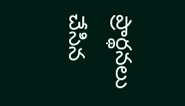ప్రార్థనలు చేసిన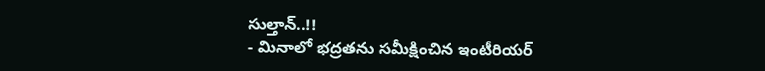సుల్తాన్..!!
- మినాలో భద్రతను సమీక్షించిన ఇంటీరియర్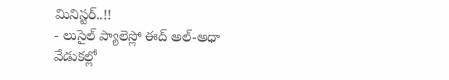మినిస్టర్..!!
- లుసైల్ ప్యాలెస్లో ఈద్ అల్-అధా వేడుకల్లో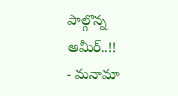పాల్గొన్న అమీర్..!!
- మనామా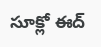సూక్లో ఈద్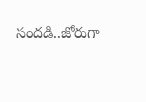సందడి..జోరుగా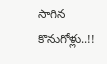సాగిన కొనుగోళ్లు..!!